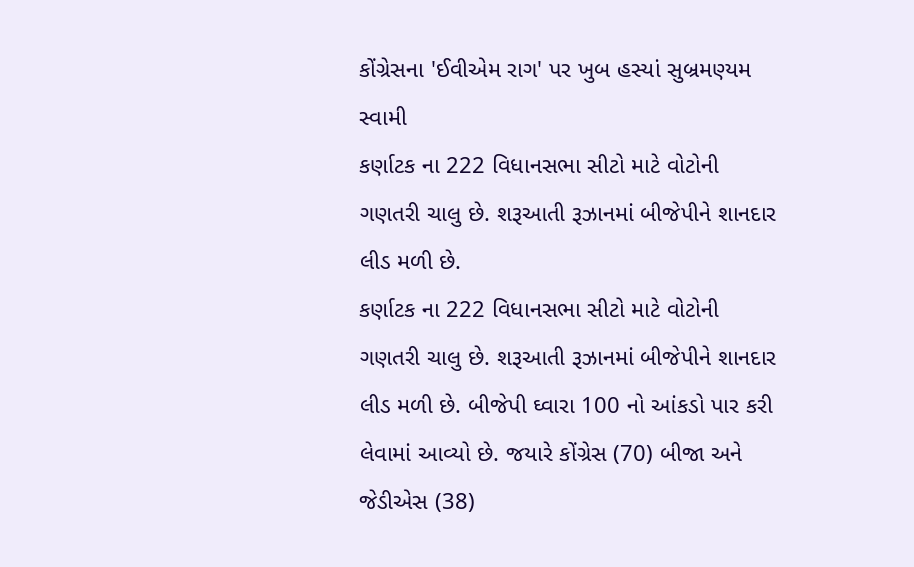કોંગ્રેસના 'ઈવીએમ રાગ' પર ખુબ હસ્યાં સુબ્રમણ્યમ સ્વામી
કર્ણાટક ના 222 વિધાનસભા સીટો માટે વોટોની ગણતરી ચાલુ છે. શરૂઆતી રૂઝાનમાં બીજેપીને શાનદાર લીડ મળી છે.
કર્ણાટક ના 222 વિધાનસભા સીટો માટે વોટોની ગણતરી ચાલુ છે. શરૂઆતી રૂઝાનમાં બીજેપીને શાનદાર લીડ મળી છે. બીજેપી ઘ્વારા 100 નો આંકડો પાર કરી લેવામાં આવ્યો છે. જયારે કોંગ્રેસ (70) બીજા અને જેડીએસ (38)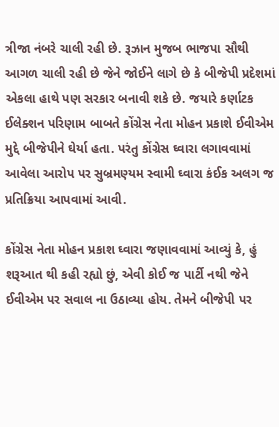ત્રીજા નંબરે ચાલી રહી છે. રૂઝાન મુજબ ભાજપા સૌથી આગળ ચાલી રહી છે જેને જોઈને લાગે છે કે બીજેપી પ્રદેશમાં એકલા હાથે પણ સરકાર બનાવી શકે છે. જયારે કર્ણાટક ઈલેક્શન પરિણામ બાબતે કોંગ્રેસ નેતા મોહન પ્રકાશે ઈવીએમ મુદ્દે બીજેપીને ઘેર્યા હતા. પરંતુ કોંગ્રેસ ઘ્વારા લગાવવામાં આવેલા આરોપ પર સુબ્રમણ્યમ સ્વામી ઘ્વારા કંઈક અલગ જ પ્રતિક્રિયા આપવામાં આવી.

કોંગ્રેસ નેતા મોહન પ્રકાશ ઘ્વારા જણાવવામાં આવ્યું કે, હું શરૂઆત થી કહી રહ્યો છું, એવી કોઈ જ પાર્ટી નથી જેને ઈવીએમ પર સવાલ ના ઉઠાવ્યા હોય. તેમને બીજેપી પર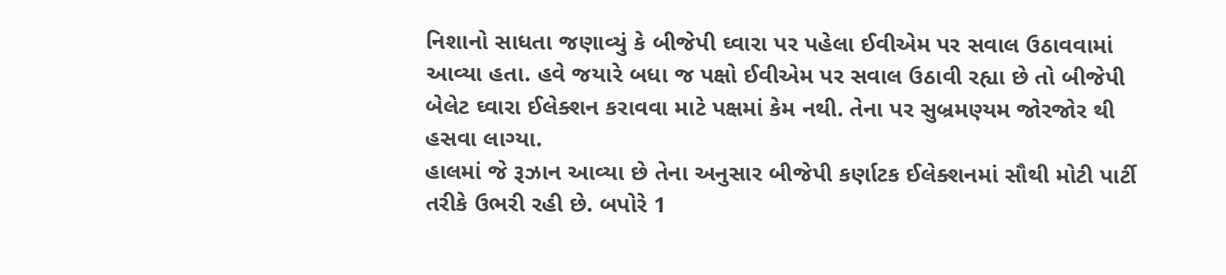નિશાનો સાધતા જણાવ્યું કે બીજેપી ઘ્વારા પર પહેલા ઈવીએમ પર સવાલ ઉઠાવવામાં આવ્યા હતા. હવે જયારે બધા જ પક્ષો ઈવીએમ પર સવાલ ઉઠાવી રહ્યા છે તો બીજેપી બેલેટ ઘ્વારા ઈલેક્શન કરાવવા માટે પક્ષમાં કેમ નથી. તેના પર સુબ્રમણ્યમ જોરજોર થી હસવા લાગ્યા.
હાલમાં જે રૂઝાન આવ્યા છે તેના અનુસાર બીજેપી કર્ણાટક ઈલેક્શનમાં સૌથી મોટી પાર્ટી તરીકે ઉભરી રહી છે. બપોરે 1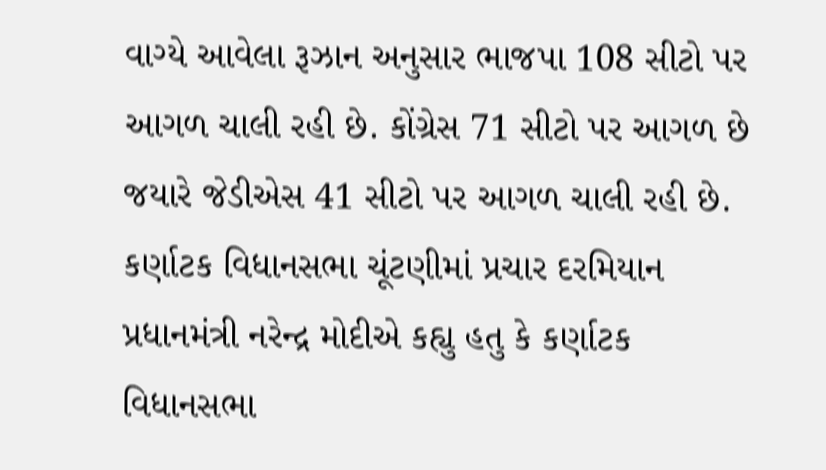વાગ્યે આવેલા રૂઝાન અનુસાર ભાજપા 108 સીટો પર આગળ ચાલી રહી છે. કોંગ્રેસ 71 સીટો પર આગળ છે જયારે જેડીએસ 41 સીટો પર આગળ ચાલી રહી છે.
કર્ણાટક વિધાનસભા ચૂંટણીમાં પ્રચાર દરમિયાન પ્રધાનમંત્રી નરેન્દ્ર મોદીએ કહ્યુ હતુ કે કર્ણાટક વિધાનસભા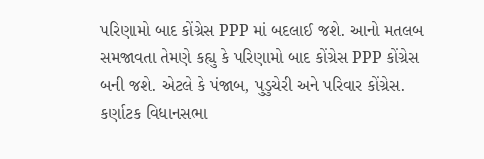પરિણામો બાદ કોંગ્રેસ PPP માં બદલાઈ જશે. આનો મતલબ સમજાવતા તેમણે કહ્યુ કે પરિણામો બાદ કોંગ્રેસ PPP કોંગ્રેસ બની જશે. એટલે કે પંજાબ, પુડુચેરી અને પરિવાર કોંગ્રેસ. કર્ણાટક વિધાનસભા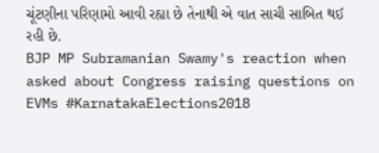ચૂંટણીના પરિણામો આવી રહ્યા છે તેનાથી એ વાત સાચી સાબિત થઈ રહી છે.
BJP MP Subramanian Swamy's reaction when asked about Congress raising questions on EVMs #KarnatakaElections2018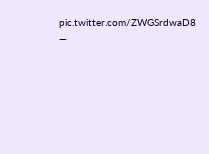pic.twitter.com/ZWGSrdwaD8
—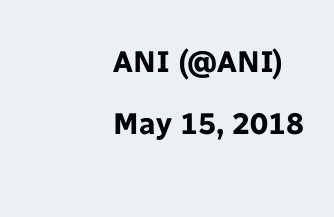ANI (@ANI) May 15, 2018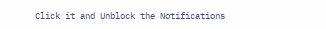Click it and Unblock the Notifications